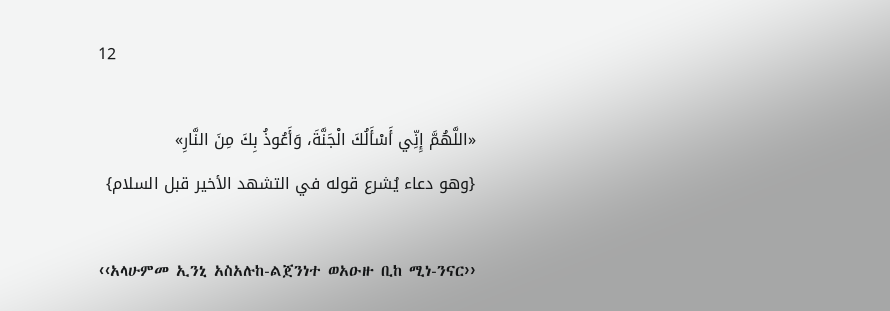12

«اللَّهُمَّ إِنِّي أَسْأَلُكَ الْجَنَّةَ، وَأَعُوذُ بِكَ مِنَ النَّارِ»
{وهو دعاء يُشرع قوله في التشهد الأخير قبل السلام}

‹‹አላሁምመ ኢንኒ አስአሉከ-ልጀንነተ ወአዑዙ ቢከ ሚነ-ንናር››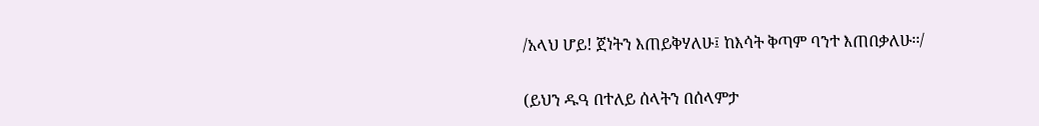/አላህ ሆይ! ጀነትን እጠይቅሃለሁ፤ ከእሳት ቅጣም ባንተ እጠበቃለሁ፡፡/

(ይህን ዱዓ በተለይ ሰላትን በሰላምታ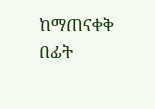ከማጠናቀቅ በፊት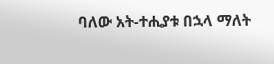ባለው አት-ተሒያቱ በኋላ ማለት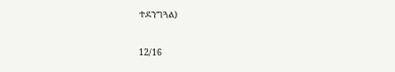ተደንግጓል)

12/16